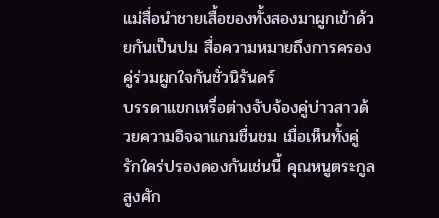แม่สื่อนำชายเสื้อของทั้งสองมาผูกเข้าด้วยกันเป็นปม สื่อความหมายถึงการครองคู่ร่วมผูกใจกันชั่วนิรันดร์
บรรดาแขกเหรื่อต่างจับจ้องคู่บ่าวสาวด้วยความอิจฉาแกมชื่นชม เมื่อเห็นทั้งคู่รักใคร่ปรองดองกันเช่นนี้ คุณหนูตระกูลสูงศัก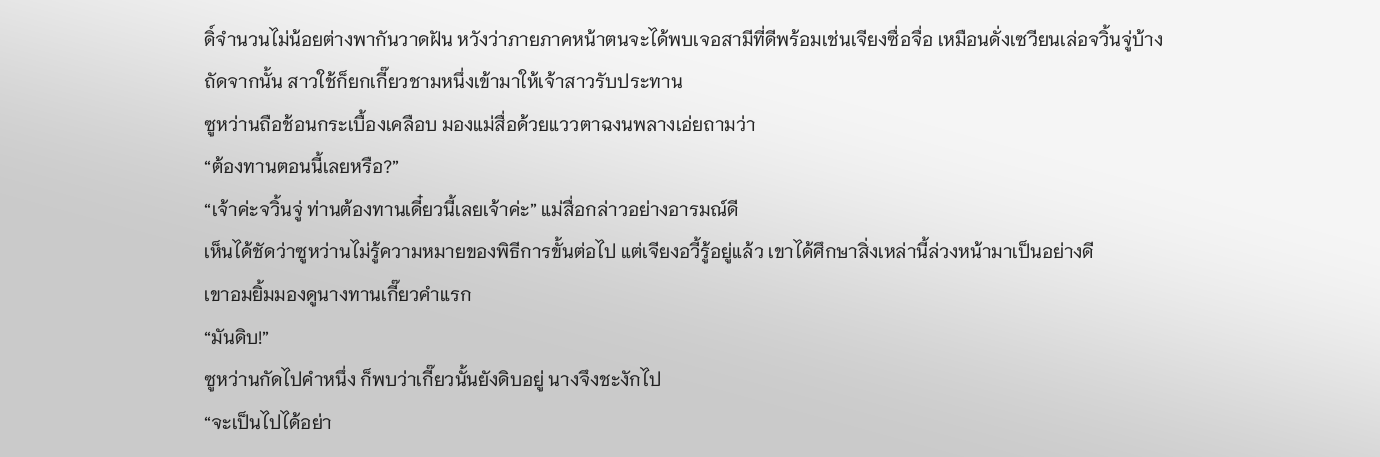ดิ์จำนวนไม่น้อยต่างพากันวาดฝัน หวังว่าภายภาคหน้าตนจะได้พบเจอสามีที่ดีพร้อมเช่นเจียงซื่อจื่อ เหมือนดั่งเซวียนเล่อจวิ้นจู่บ้าง
ถัดจากนั้น สาวใช้ก็ยกเกี๊ยวชามหนึ่งเข้ามาให้เจ้าสาวรับประทาน
ซูหว่านถือช้อนกระเบื้องเคลือบ มองแม่สื่อด้วยแววตาฉงนพลางเอ่ยถามว่า
“ต้องทานตอนนี้เลยหรือ?”
“เจ้าค่ะจวิ้นจู่ ท่านต้องทานเดี๋ยวนี้เลยเจ้าค่ะ” แม่สื่อกล่าวอย่างอารมณ์ดี
เห็นได้ชัดว่าซูหว่านไม่รู้ความหมายของพิธีการขั้นต่อไป แต่เจียงอวี้รู้อยู่แล้ว เขาได้ศึกษาสิ่งเหล่านี้ล่วงหน้ามาเป็นอย่างดี
เขาอมยิ้มมองดูนางทานเกี๊ยวคำแรก
“มันดิบ!”
ซูหว่านกัดไปคำหนึ่ง ก็พบว่าเกี๊ยวนั้นยังดิบอยู่ นางจึงชะงักไป
“จะเป็นไปได้อย่า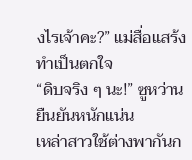งไรเจ้าคะ?” แม่สื่อแสร้งทำเป็นตกใจ
“ดิบจริง ๆ นะ!” ซูหว่านยืนยันหนักแน่น
เหล่าสาวใช้ต่างพากันก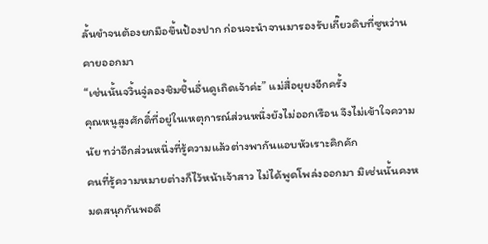ลั้นขำจนต้องยกมือขึ้นป้องปาก ก่อนจะนำจานมารองรับเกี๊ยวดิบที่ซูหว่านคายออกมา
“เช่นนั้นจวิ้นจู่ลองชิมชิ้นอื่นดูเถิดเจ้าค่ะ” แม่สื่อยุยงอีกครั้ง
คุณหนูสูงศักดิ์ที่อยู่ในเหตุการณ์ส่วนหนึ่งยังไม่ออกเรือน จึงไม่เข้าใจความนัย ทว่าอีกส่วนหนึ่งที่รู้ความแล้วต่างพากันแอบหัวเราะคิกคัก
คนที่รู้ความหมายต่างก็ไว้หน้าเจ้าสาว ไม่ได้พูดโพล่งออกมา มิเช่นนั้นคงหมดสนุกกันพอดี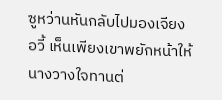ซูหว่านหันกลับไปมองเจียงอวี้ เห็นเพียงเขาพยักหน้าให้นางวางใจทานต่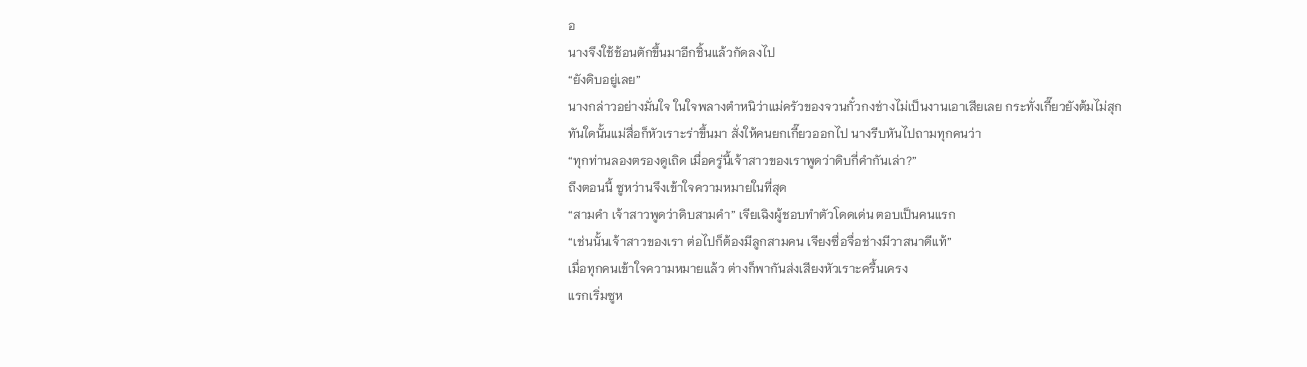อ
นางจึงใช้ช้อนตักขึ้นมาอีกชิ้นแล้วกัดลงไป
“ยังดิบอยู่เลย”
นางกล่าวอย่างมั่นใจ ในใจพลางตำหนิว่าแม่ครัวของจวนกั๋วกงช่างไม่เป็นงานเอาเสียเลย กระทั่งเกี๊ยวยังต้มไม่สุก
ทันใดนั้นแม่สื่อก็หัวเราะร่าขึ้นมา สั่งให้คนยกเกี๊ยวออกไป นางรีบหันไปถามทุกคนว่า
“ทุกท่านลองตรองดูเถิด เมื่อครู่นี้เจ้าสาวของเราพูดว่าดิบกี่คำกันเล่า?”
ถึงตอนนี้ ซูหว่านจึงเข้าใจความหมายในที่สุด
“สามคำ เจ้าสาวพูดว่าดิบสามคำ” เจียเฉิงผู้ชอบทำตัวโดดเด่น ตอบเป็นคนแรก
“เช่นนั้นเจ้าสาวของเรา ต่อไปก็ต้องมีลูกสามคน เจียงซื่อจื่อช่างมีวาสนาดีแท้”
เมื่อทุกคนเข้าใจความหมายแล้ว ต่างก็พากันส่งเสียงหัวเราะครื้นเครง
แรกเริ่มซูห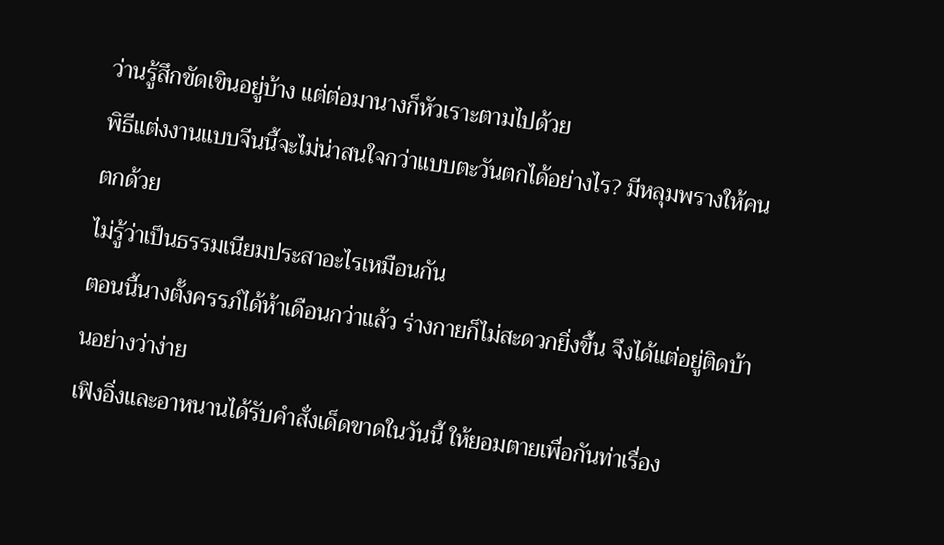ว่านรู้สึกขัดเขินอยู่บ้าง แต่ต่อมานางก็หัวเราะตามไปด้วย
พิธีแต่งงานแบบจีนนี้จะไม่น่าสนใจกว่าแบบตะวันตกได้อย่างไร? มีหลุมพรางให้คนตกด้วย
ไม่รู้ว่าเป็นธรรมเนียมประสาอะไรเหมือนกัน
ตอนนี้นางตั้งครรภ์ได้ห้าเดือนกว่าแล้ว ร่างกายก็ไม่สะดวกยิ่งขึ้น จึงได้แต่อยู่ติดบ้านอย่างว่าง่าย
เฟิงอิ่งและอาหนานได้รับคำสั่งเด็ดขาดในวันนี้ ให้ยอมตายเพื่อกันท่าเรื่อง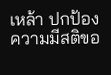เหล้า ปกป้องความมีสติขอ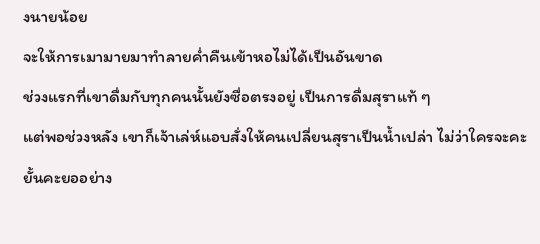งนายน้อย
จะให้การเมามายมาทำลายค่ำคืนเข้าหอไม่ได้เป็นอันขาด
ช่วงแรกที่เขาดื่มกับทุกคนนั้นยังซื่อตรงอยู่ เป็นการดื่มสุราแท้ ๆ
แต่พอช่วงหลัง เขาก็เจ้าเล่ห์แอบสั่งให้คนเปลี่ยนสุราเป็นน้ำเปล่า ไม่ว่าใครจะคะยั้นคะยออย่าง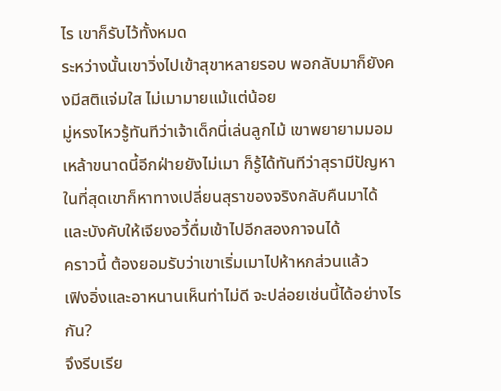ไร เขาก็รับไว้ทั้งหมด
ระหว่างนั้นเขาวิ่งไปเข้าสุขาหลายรอบ พอกลับมาก็ยังคงมีสติแจ่มใส ไม่เมามายแม้แต่น้อย
มู่หรงไหวรู้ทันทีว่าเจ้าเด็กนี่เล่นลูกไม้ เขาพยายามมอมเหล้าขนาดนี้อีกฝ่ายยังไม่เมา ก็รู้ได้ทันทีว่าสุรามีปัญหา
ในที่สุดเขาก็หาทางเปลี่ยนสุราของจริงกลับคืนมาได้ และบังคับให้เจียงอวี้ดื่มเข้าไปอีกสองกาจนได้
คราวนี้ ต้องยอมรับว่าเขาเริ่มเมาไปห้าหกส่วนแล้ว
เฟิงอิ่งและอาหนานเห็นท่าไม่ดี จะปล่อยเช่นนี้ได้อย่างไรกัน?
จึงรีบเรีย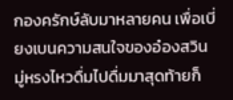กองครักษ์ลับมาหลายคน เพื่อเบี่ยงเบนความสนใจของอ๋องสวิน
มู่หรงไหวดื่มไปดื่มมาสุดท้ายก็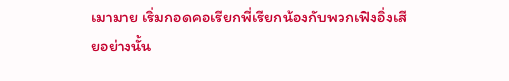เมามาย เริ่มกอดคอเรียกพี่เรียกน้องกับพวกเฟิงอิ่งเสียอย่างนั้น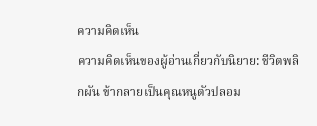ความคิดเห็น
ความคิดเห็นของผู้อ่านเกี่ยวกับนิยาย: ชีวิตพลิกผัน ข้ากลายเป็นคุณหนูตัวปลอม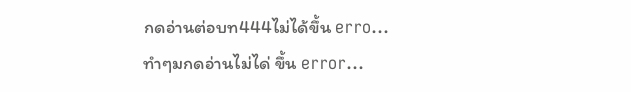กดอ่านต่อบท444ไม่ได้ขึ้น erro...
ทำๆมกดอ่านไม่ได่ ขึ้น error...